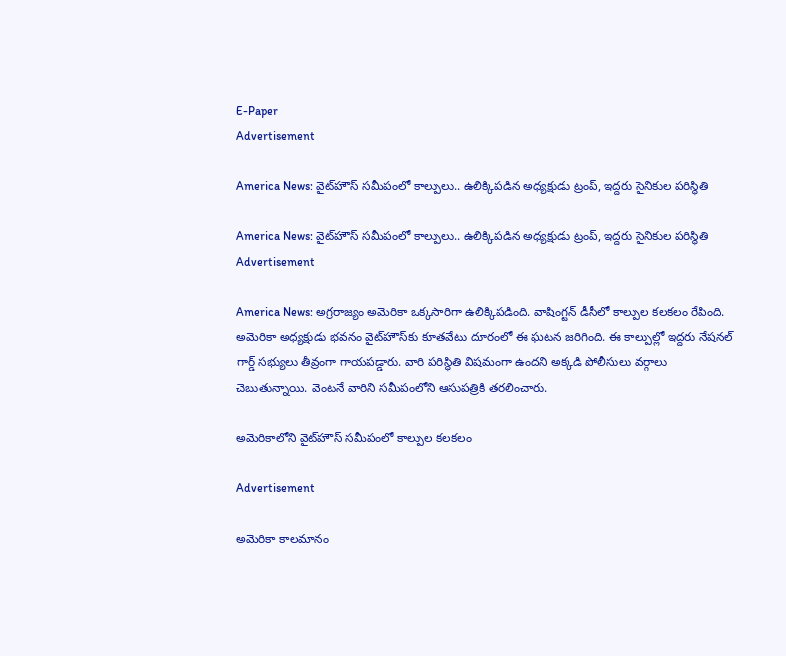E-Paper
Advertisement

America News: వైట్‌హౌస్ సమీపంలో కాల్పులు.. ఉలిక్కిపడిన అధ్యక్షుడు ట్రంప్, ఇద్దరు సైనికుల పరిస్థితి

America News: వైట్‌హౌస్ సమీపంలో కాల్పులు.. ఉలిక్కిపడిన అధ్యక్షుడు ట్రంప్, ఇద్దరు సైనికుల పరిస్థితి
Advertisement

America News: అగ్రరాజ్యం అమెరికా ఒక్కసారిగా ఉలిక్కిపడింది. వాషింగ్టన్‌ డీసీలో కాల్పుల కలకలం రేపింది. అమెరికా అధ్యక్షుడు భవనం వైట్‌హౌస్‌కు కూతవేటు దూరంలో ఈ ఘటన జరిగింది. ఈ కాల్పుల్లో ఇద్దరు నేషనల్ గార్డ్ సభ్యులు తీవ్రంగా గాయపడ్డారు. వారి పరిస్థితి విషమంగా ఉందని అక్కడి పోలీసులు వర్గాలు చెబుతున్నాయి. వెంటనే వారిని సమీపంలోని ఆసుపత్రికి తరలించారు.

అమెరికాలోని వైట్‌హౌస్ సమీపంలో కాల్పుల కలకలం

Advertisement

అమెరికా కాలమానం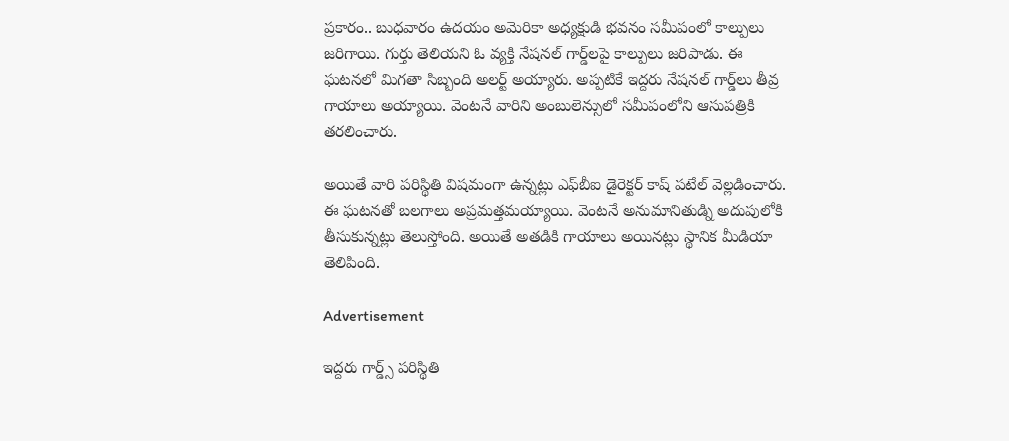ప్రకారం.. బుధవారం ఉదయం అమెరికా అధ్యక్షుడి భవనం సమీపంలో కాల్పులు జరిగాయి. గుర్తు తెలియని ఓ వ్యక్తి నేషనల్‌ గార్డ్‌లపై కాల్పులు జరిపాడు. ఈ ఘటనలో మిగతా సిబ్బంది అలర్ట్ అయ్యారు. అప్పటికే ఇద్దరు నేషనల్‌ గార్డ్‌లు తీవ్ర గాయాలు అయ్యాయి. వెంటనే వారిని అంబులెన్సులో సమీపంలోని ఆసుపత్రికి తరలించారు.

అయితే వారి పరిస్థితి విషమంగా ఉన్నట్లు ఎఫ్‌బీఐ డైరెక్టర్‌ కాష్‌ పటేల్ వెల్లడించారు. ఈ ఘటనతో బలగాలు అప్రమత్తమయ్యాయి. వెంటనే అనుమానితుడ్ని అదుపులోకి తీసుకున్నట్లు తెలుస్తోంది. అయితే అతడికి గాయాలు అయినట్లు స్థానిక మీడియా తెలిపింది.

Advertisement

ఇద్దరు గార్డ్స్ పరిస్థితి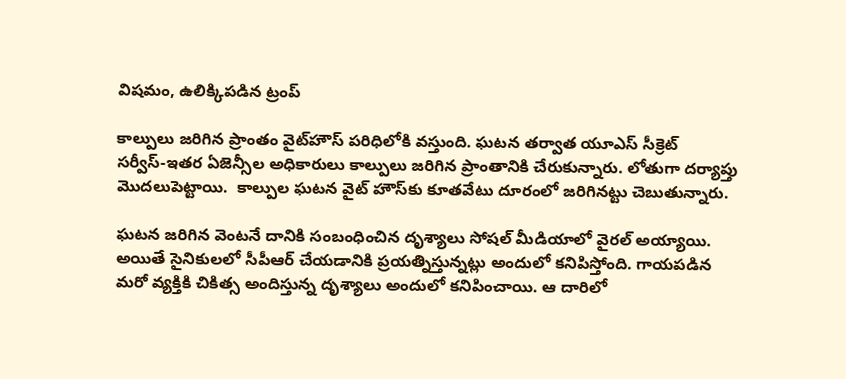విషమం, ఉలిక్కిపడిన ట్రంప్

కాల్పులు జరిగిన ప్రాంతం వైట్‌హౌస్‌ పరిధిలోకి వస్తుంది. ఘటన తర్వాత యూఎస్‌ సీక్రెట్‌ సర్వీస్‌-ఇతర ఏజెన్సీల అధికారులు కాల్పులు జరిగిన ప్రాంతానికి చేరుకున్నారు. లోతుగా దర్యాప్తు మొదలుపెట్టాయి.  కాల్పుల ఘటన వైట్ హౌస్‌కు కూతవేటు దూరంలో జరిగినట్టు చెబుతున్నారు.

ఘటన జరిగిన వెంటనే దానికి సంబంధించిన దృశ్యాలు సోషల్ మీడియాలో వైరల్ అయ్యాయి. అయితే సైనికులలో సీపీఆర్‌ చేయడానికి ప్రయత్నిస్తున్నట్లు అందులో కనిపిస్తోంది. గాయపడిన మరో వ్యక్తికి చికిత్స అందిస్తున్న దృశ్యాలు అందులో కనిపించాయి. ఆ దారిలో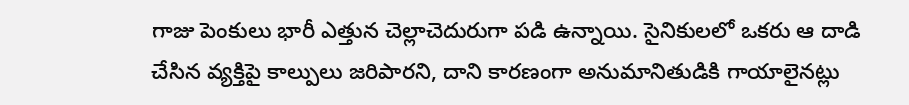గాజు పెంకులు భారీ ఎత్తున చెల్లాచెదురుగా పడి ఉన్నాయి. సైనికులలో ఒకరు ఆ దాడి చేసిన వ్యక్తిపై కాల్పులు జరిపారని, దాని కారణంగా అనుమానితుడికి గాయాలైనట్లు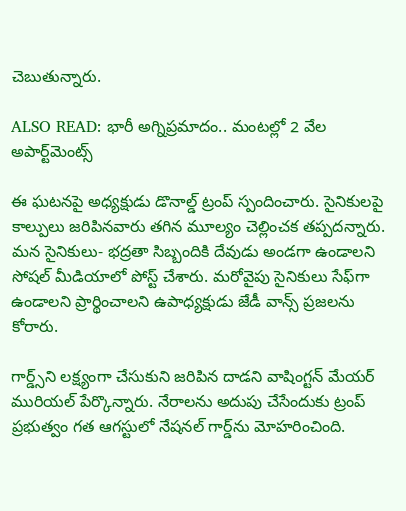చెబుతున్నారు.

ALSO READ: భారీ అగ్నిప్రమాదం.. మంటల్లో 2 వేల అపార్ట్‌మెంట్స్

ఈ ఘటనపై అధ్యక్షుడు డొనాల్డ్ ట్రంప్ స్పందించారు. సైనికులపై కాల్పులు జరిపినవారు తగిన మూల్యం చెల్లించక తప్పదన్నారు. మన సైనికులు- భద్రతా సిబ్బందికి దేవుడు అండగా ఉండాలని సోషల్ మీడియాలో పోస్ట్ చేశారు. మరోవైపు సైనికులు సేఫ్‌గా ఉండాలని ప్రార్థించాలని ఉపాధ్యక్షుడు జేడీ వాన్స్ ప్రజలను కోరారు.

గార్డ్స్‌ని లక్ష్యంగా చేసుకుని జరిపిన దాడని వాషింగ్టన్ మేయర్ మురియల్ పేర్కొన్నారు. నేరాలను అదుపు చేసేందుకు ట్రంప్ ప్రభుత్వం గత ఆగస్టులో నేషనల్ గార్డ్‌ను మోహరించింది.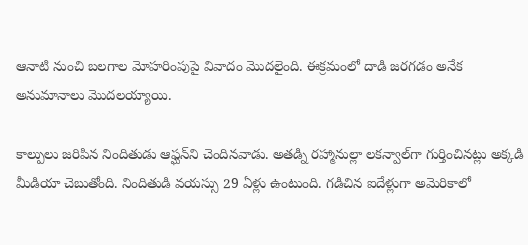ఆనాటి నుంచి బలగాల మోహరింపుపై వివాదం మొదలైంది. ఈక్రమంలో దాడి జరగడం అనేక అనుమానాలు మొదలయ్యాయి.

కాల్పులు జరిపిన నిందితుడు ఆఫ్ఘన్‌ని చెందినవాడు. అతడ్ని రహ్మానుల్లా లకన్వాల్‌గా గుర్తించినట్లు అక్కడి మీడియా చెబుతోంది. నిందితుడి వయస్సు 29 ఏళ్లు ఉంటుంది. గడిచిన ఐదేళ్లుగా అమెరికాలో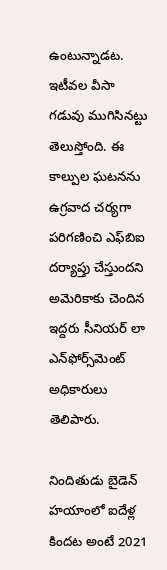ఉంటున్నాడట. ఇటీవల వీసా గడువు ముగిసినట్టు తెలుస్తోంది. ఈ కాల్పుల ఘటనను ఉగ్రవాద చర్యగా పరిగణించి ఎఫ్‌బిఐ దర్యాప్తు చేస్తుందని అమెరికాకు చెందిన ఇద్దరు సీనియర్ లా ఎన్‌ఫోర్స్‌మెంట్ అధికారులు తెలిపారు.

నిందితుడు బైడెన్ హయాంలో ఐదేళ్ల కిందట అంటే 2021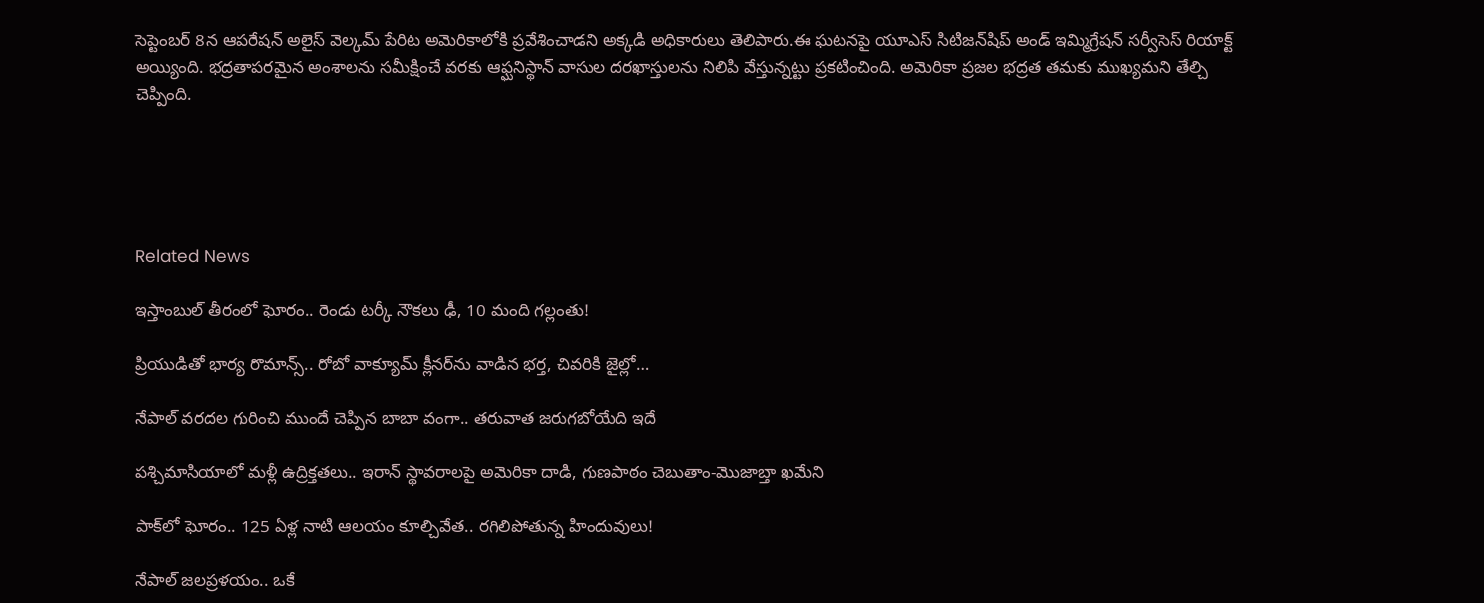సెప్టెంబర్ 8న ఆపరేషన్ అలైస్ వెల్కమ్ పేరిట అమెరికాలోకి ప్రవేశించాడని అక్కడి అధికారులు తెలిపారు.ఈ ఘటనపై యూఎస్ సిటిజన్‌షిప్ అండ్ ఇమ్మిగ్రేషన్ సర్వీసెస్ రియాక్ట్ అయ్యింది. భద్రతాపరమైన అంశాలను సమీక్షించే వరకు ఆఫ్ఘనిస్థాన్ వాసుల దరఖాస్తులను నిలిపి వేస్తున్నట్టు ప్రకటించింది. అమెరికా ప్రజల భద్రత తమకు ముఖ్యమని తేల్చి చెప్పింది.





Related News

ఇస్తాంబుల్ తీరంలో ఘోరం.. రెండు టర్కీ నౌకలు ఢీ, 10 మంది గల్లంతు!

ప్రియుడితో భార్య రొమాన్స్.. రోబో వాక్యూమ్ క్లీనర్‌ను వాడిన భర్త, చివరికి జైల్లో…

నేపాల్ వరదల గురించి ముందే చెప్పిన బాబా వంగా.. తరువాత జరుగబోయేది ఇదే

పశ్చిమాసియాలో మళ్లీ ఉద్రిక్తతలు.. ఇరాన్ స్థావరాలపై అమెరికా దాడి, గుణపాఠం చెబుతాం-మొజాబ్తా ఖమేని

పాక్‌లో ఘోరం.. 125 ఏళ్ల నాటి ఆలయం కూల్చివేత.. రగిలిపోతున్న హిందువులు!

నేపాల్ జలప్రళయం.. ఒకే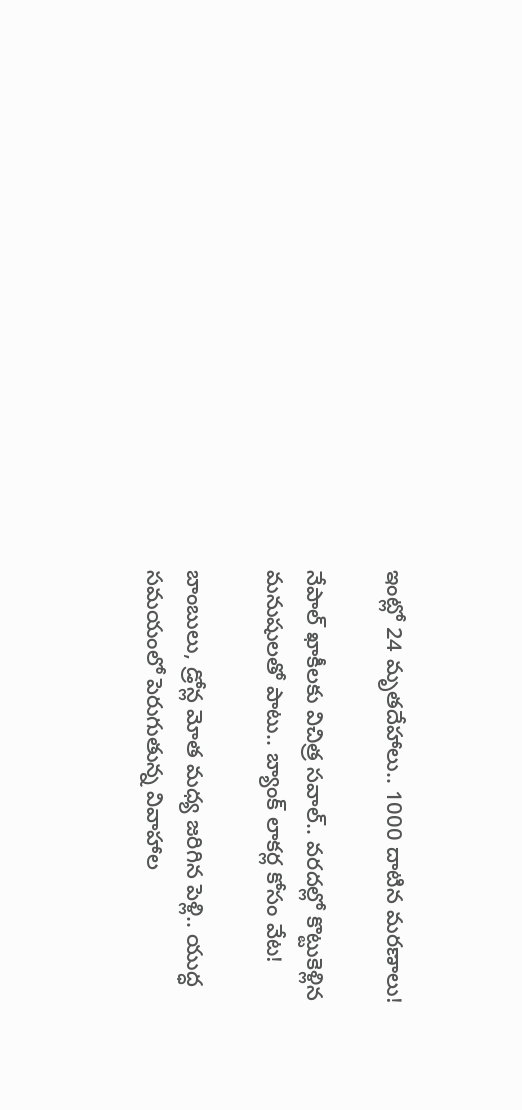ఇంట్లో 24 మృతదేహాలు.. 1000 దాటిన మరణాలు!

నేపాల్ ఖాకీలకు విచిత్ర సవాల్.. వరదల్లో కొట్టుకెళ్లిన మనుషులతో పాటు.. బ్యాంక్ లాకర్ల కోసం వేట!

బాంబులు, డ్రోన్ల మోత మధ్య జరిగిన పెళ్లి.. యుద్ధ సమయంలో పెరుగుతున్న వివాహాల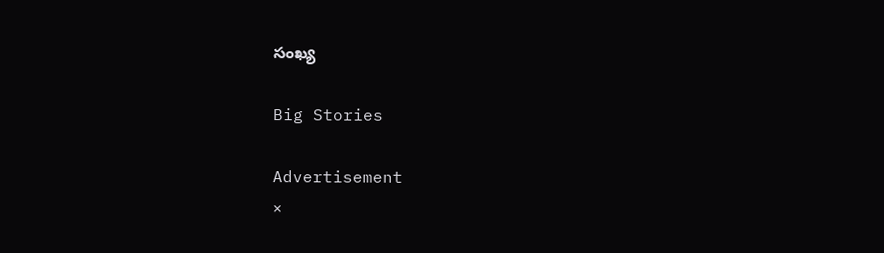సంఖ్య

Big Stories

Advertisement
×